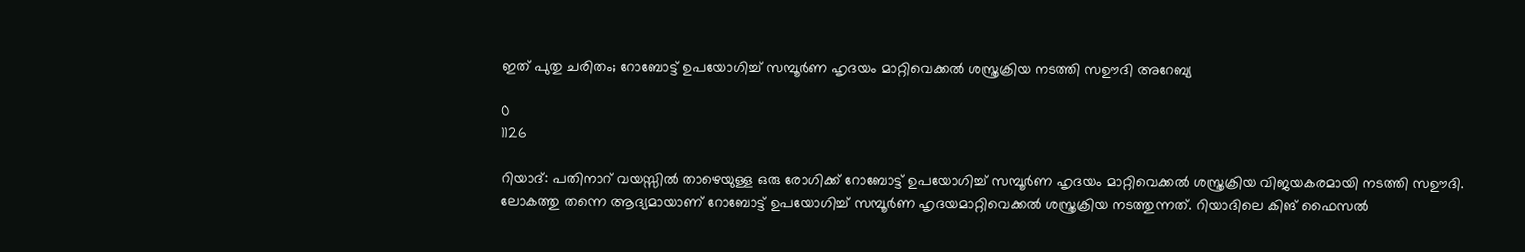ഇത് പുതു ചരിതം; റോബോട്ട് ഉപയോഗിച്ച് സമ്പൂര്‍ണ ഹൃദയം മാറ്റിവെക്കല്‍ ശസ്ത്രക്രിയ നടത്തി സഊദി അറേബ്യ

0
1126

റിയാദ്: പതിനാറ് വയസ്സിൽ താഴെയുള്ള ഒരു രോഗിക്ക് റോബോട്ട് ഉപയോഗിച്ച് സമ്പൂര്‍ണ ഹൃദയം മാറ്റിവെക്കല്‍ ശസ്ത്രക്രിയ വിജയകരമായി നടത്തി സഊദി. ലോകത്തു തന്നെ ആദ്യമായാണ് റോബോട്ട് ഉപയോഗിച്ച് സമ്പൂര്‍ണ ഹൃദയമാറ്റിവെക്കല്‍ ശസ്ത്രക്രിയ നടത്തുന്നത്. റിയാദിലെ കിങ് ഫൈസൽ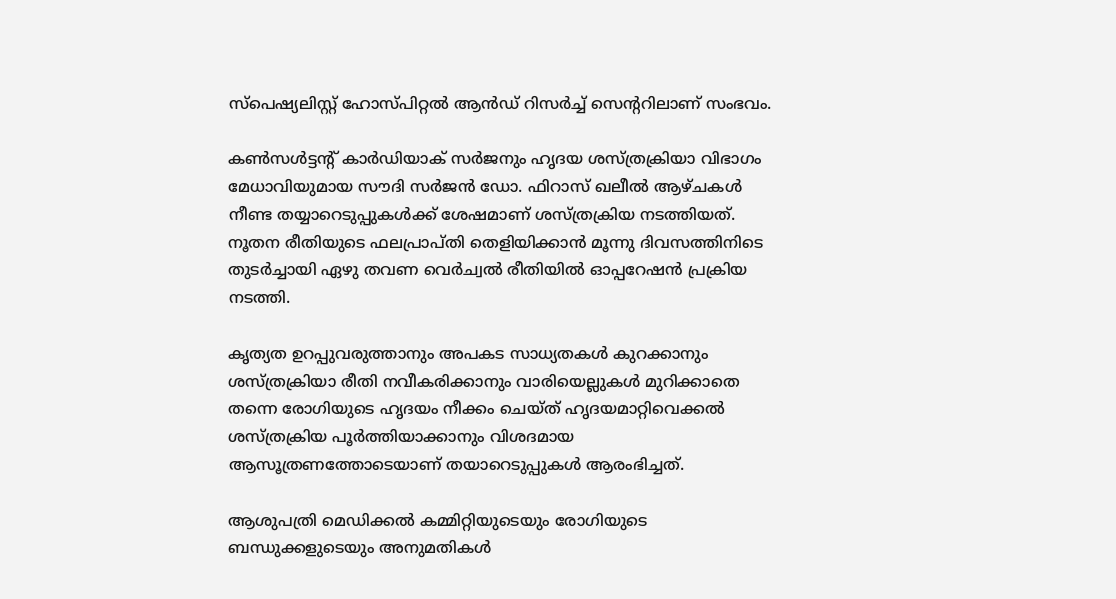സ്പെഷ്യലിസ്റ്റ് ഹോസ്പിറ്റൽ ആൻഡ് റിസർച്ച് സെൻ്ററിലാണ് സംഭവം.

കൺസൾട്ടൻ്റ് കാർഡിയാക് സർജനും ഹൃദയ ശസ്ത്രക്രിയാ വിഭാഗം മേധാവിയുമായ സൗദി സർജൻ ഡോ. ഫിറാസ് ഖലീൽ ആഴ്‌ചകൾ നീണ്ട തയ്യാറെടുപ്പുകൾക്ക് ശേഷമാണ് ശസ്ത്രക്രിയ നടത്തിയത്. നൂതന രീതിയുടെ ഫലപ്രാപ്തി തെളിയിക്കാന്‍ മൂന്നു ദിവസത്തിനിടെ തുടര്‍ച്ചായി ഏഴു തവണ വെര്‍ച്വല്‍ രീതിയില്‍ ഓപ്പറേഷന്‍ പ്രക്രിയ നടത്തി.

കൃത്യത ഉറപ്പുവരുത്താനും അപകട സാധ്യതകള്‍ കുറക്കാനും ശസ്ത്രക്രിയാ രീതി നവീകരിക്കാനും വാരിയെല്ലുകള്‍ മുറിക്കാതെ തന്നെ രോഗിയുടെ ഹൃദയം നീക്കം ചെയ്ത് ഹൃദയമാറ്റിവെക്കല്‍ ശസ്ത്രക്രിയ പൂര്‍ത്തിയാക്കാനും വിശദമായ ആസൂത്രണത്തോടെയാണ് തയാറെടുപ്പുകള്‍ ആരംഭിച്ചത്.

ആശുപത്രി മെഡിക്കല്‍ കമ്മിറ്റിയുടെയും രോഗിയുടെ ബന്ധുക്കളുടെയും അനുമതികള്‍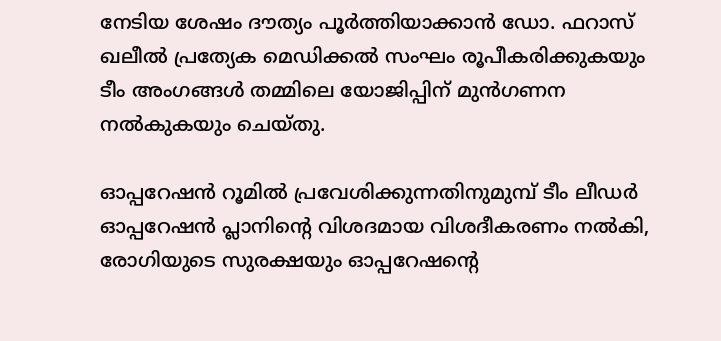നേടിയ ശേഷം ദൗത്യം പൂര്‍ത്തിയാക്കാന്‍ ഡോ. ഫറാസ് ഖലീല്‍ പ്രത്യേക മെഡിക്കല്‍ സംഘം രൂപീകരിക്കുകയും ടീം അംഗങ്ങള്‍ തമ്മിലെ യോജിപ്പിന് മുന്‍ഗണന നല്‍കുകയും ചെയ്തു.

ഓപ്പറേഷൻ റൂമിൽ പ്രവേശിക്കുന്നതിനുമുമ്പ് ടീം ലീഡർ ഓപ്പറേഷൻ പ്ലാനിൻ്റെ വിശദമായ വിശദീകരണം നൽകി, രോഗിയുടെ സുരക്ഷയും ഓപ്പറേഷൻ്റെ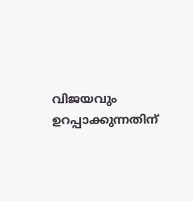വിജയവും ഉറപ്പാക്കുന്നതിന്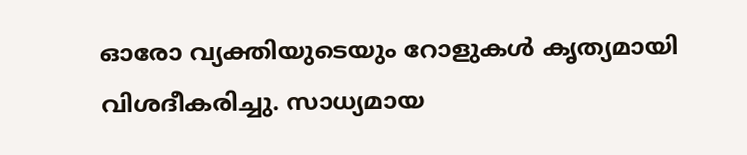ഓരോ വ്യക്തിയുടെയും റോളുകൾ കൃത്യമായി വിശദീകരിച്ചു. സാധ്യമായ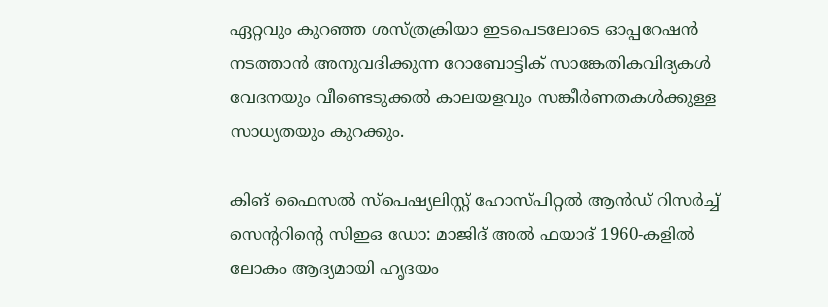ഏറ്റവും കുറഞ്ഞ ശസ്ത്രക്രിയാ ഇടപെടലോടെ ഓപ്പറേഷന്‍ നടത്താന്‍ അനുവദിക്കുന്ന റോബോട്ടിക് സാങ്കേതികവിദ്യകള്‍ വേദനയും വീണ്ടെടുക്കല്‍ കാലയളവും സങ്കീര്‍ണതകള്‍ക്കുള്ള സാധ്യതയും കുറക്കും.

കിങ് ഫൈസൽ സ്‌പെഷ്യലിസ്റ്റ് ഹോസ്പിറ്റൽ ആൻഡ് റിസർച്ച് സെൻ്ററിൻ്റെ സിഇഒ ഡോ: മാജിദ് അൽ ഫയാദ് 1960-കളിൽ ലോകം ആദ്യമായി ഹൃദയം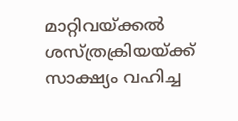മാറ്റിവയ്ക്കൽ ശസ്ത്രക്രിയയ്ക്ക് സാക്ഷ്യം വഹിച്ച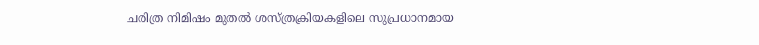ചരിത്ര നിമിഷം മുതൽ ശസ്ത്രക്രിയകളിലെ സുപ്രധാനമായ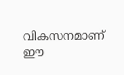വികസനമാണ് ഈ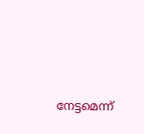നേട്ടമെന്ന്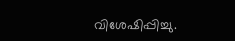വിശേഷിപ്പിച്ചു.